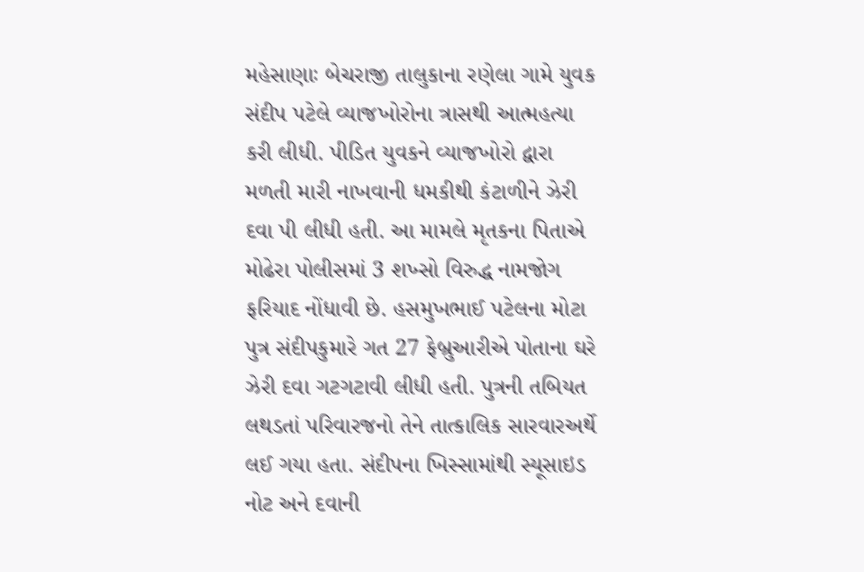મહેસાણાઃ બેચરાજી તાલુકાના રણેલા ગામે યુવક સંદીપ પટેલે વ્યાજખોરોના ત્રાસથી આત્મહત્યા કરી લીધી. પીડિત યુવકને વ્યાજખોરો દ્વારા મળતી મારી નાખવાની ધમકીથી કંટાળીને ઝેરી દવા પી લીધી હતી. આ મામલે મૃતકના પિતાએ મોઢેરા પોલીસમાં 3 શખ્સો વિરુદ્ધ નામજોગ ફરિયાદ નોંધાવી છે. હસમુખભાઈ પટેલના મોટા પુત્ર સંદીપકુમારે ગત 27 ફેબ્રુઆરીએ પોતાના ઘરે ઝેરી દવા ગટગટાવી લીધી હતી. પુત્રની તબિયત લથડતાં પરિવારજનો તેને તાત્કાલિક સારવારઅર્થે લઈ ગયા હતા. સંદીપના ખિસ્સામાંથી સ્યૂસાઇડ નોટ અને દવાની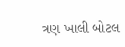ત્રણ ખાલી બોટલ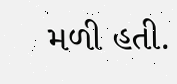મળી હતી.